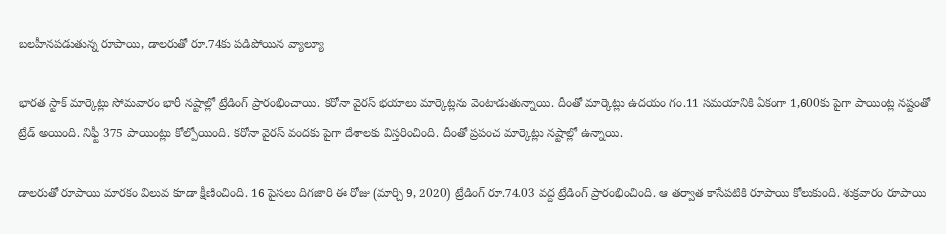బలహీనపడుతున్న రూపాయి, డాలరుతో రూ.74కు పడిపోయిన వ్యాల్యూ

భారత స్టాక్ మార్కెట్లు సోమవారం భారీ నష్టాల్లో ట్రేడింగ్ ప్రారంభించాయి. కరోనా వైరస్ భయాలు మార్కెట్లను వెంటాడుతున్నాయి. దీంతో మార్కెట్లు ఉదయం గం.11 సమయానికి ఏకంగా 1,600కు పైగా పాయింట్ల నష్టంతో ట్రేడ్ అయింది. నిఫ్టీ 375 పాయింట్లు కోల్పోయింది. కరోనా వైరస్ వందకు పైగా దేశాలకు విస్తరించింది. దీంతో ప్రపంచ మార్కెట్లు నష్టాల్లో ఉన్నాయి.

డాలరుతో రూపాయి మారకం విలువ కూడా క్షీణించింది. 16 పైసలు దిగజారి ఈ రోజు (మార్చి 9, 2020) ట్రేడింగ్ రూ.74.03 వద్ద ట్రేడింగ్ ప్రారంభించింది. ఆ తర్వాత కాసేపటికి రూపాయి కోలుకుంది. శుక్రవారం రూపాయి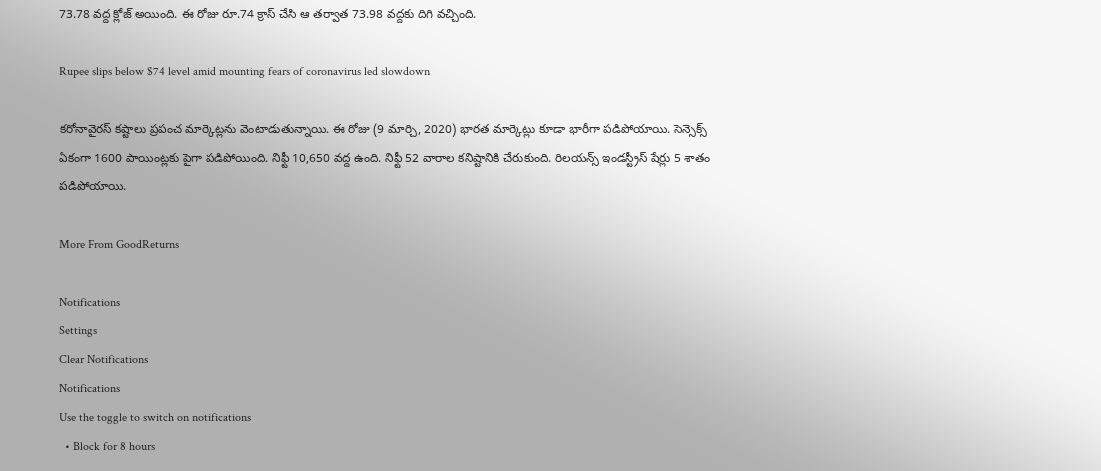73.78 వద్ద క్లోజ్ అయింది. ఈ రోజు రూ.74 క్రాస్ చేసి ఆ తర్వాత 73.98 వద్దకు దిగి వచ్చింది.

Rupee slips below $74 level amid mounting fears of coronavirus led slowdown

కరోనావైరస్ కష్టాలు ప్రపంచ మార్కెట్లను వెంటాడుతున్నాయి. ఈ రోజు (9 మార్చి, 2020) భారత మార్కెట్లు కూడా భారీగా పడిపోయాయి. సెన్సెక్స్ ఏకంగా 1600 పాయింట్లకు పైగా పడిపోయింది. నిఫ్టీ 10,650 వద్ద ఉంది. నిఫ్టీ 52 వారాల కనిష్టానికి చేరుకుంది. రిలయన్స్ ఇండస్ట్రీస్ షేర్లు 5 శాతం పడిపోయాయి.

More From GoodReturns

Notifications
Settings
Clear Notifications
Notifications
Use the toggle to switch on notifications
  • Block for 8 hours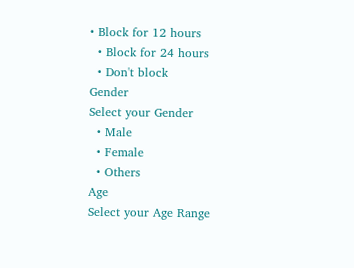• Block for 12 hours
  • Block for 24 hours
  • Don't block
Gender
Select your Gender
  • Male
  • Female
  • Others
Age
Select your Age Range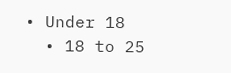• Under 18
  • 18 to 25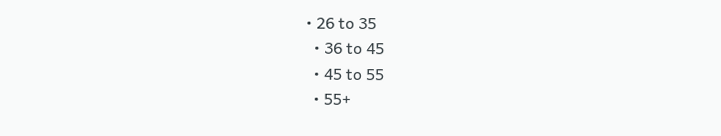• 26 to 35
  • 36 to 45
  • 45 to 55
  • 55+